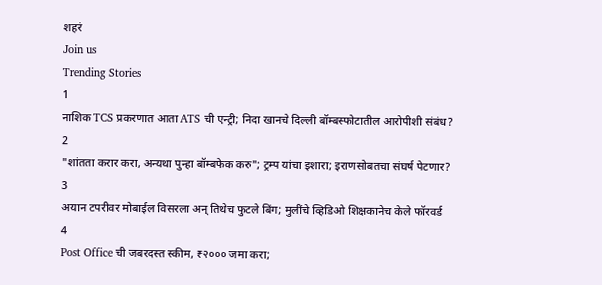शहरं
Join us
Trending Stories
1
नाशिक TCS प्रकरणात आता ATS ची एन्ट्री; निदा खानचे दिल्ली बॉम्बस्फोटातील आरोपीशी संबंध?
2
"शांतता करार करा, अन्यथा पुन्हा बॉम्बफेक करु"; ट्रम्प यांचा इशारा; इराणसोबतचा संघर्ष पेटणार?
3
अयान टपरीवर मोबाईल विसरला अन् तिथेच फुटले बिंग; मुलींचे व्हिडिओ शिक्षकानेच केले फॉरवर्ड
4
Post Office ची जबरदस्त स्कीम, ₹२००० जमा करा;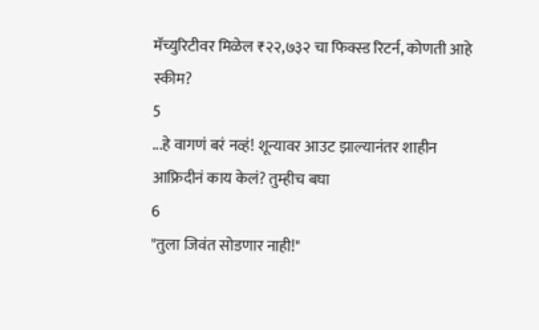मॅच्युरिटीवर मिळेल ₹२२,७३२ चा फिक्स्ड रिटर्न, कोणती आहे स्कीम?
5
...हे वागणं बरं नव्हं! शून्यावर आउट झाल्यानंतर शाहीन आफ्रिदीनं काय केलं? तुम्हीच बघा
6
"तुला जिवंत सोडणार नाही!"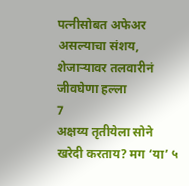पत्नीसोबत अफेअर असल्याचा संशय, शेजाऱ्यावर तलवारीनं जीवघेणा हल्ला
7
अक्षय्य तृतीयेला सोने खरेदी करताय? मग ‘या’ ५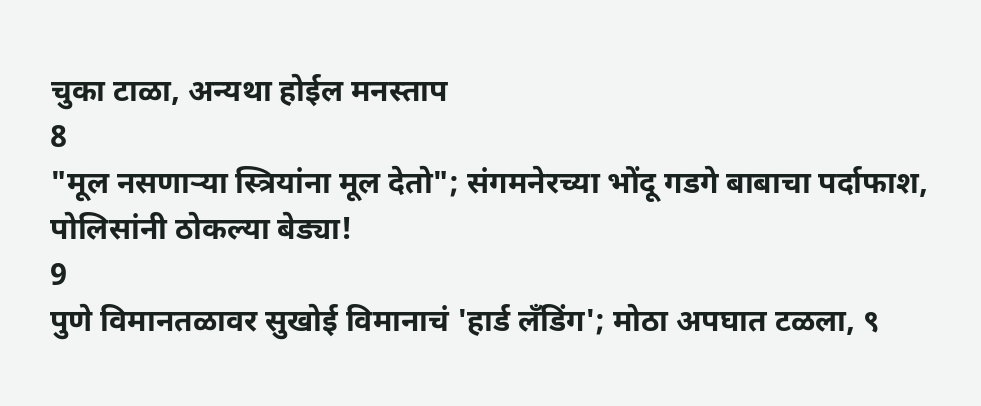चुका टाळा, अन्यथा होईल मनस्ताप
8
"मूल नसणाऱ्या स्त्रियांना मूल देतो"; संगमनेरच्या भोंदू गडगे बाबाचा पर्दाफाश, पोलिसांनी ठोकल्या बेड्या!
9
पुणे विमानतळावर सुखोई विमानाचं 'हार्ड लँडिंग'; मोठा अपघात टळला, ९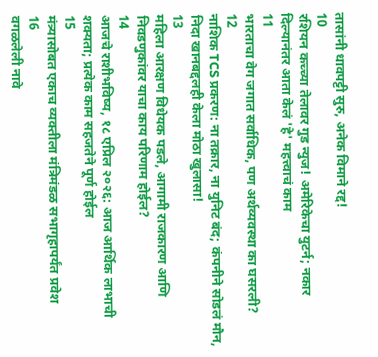तासांनी धावपट्टी सुरु, अनेक विमाने रद्द!
10
रशियन कच्च्या तेलावर गुड न्युज! अमेरिकेचा युटर्न; नकार दिल्यानंतर आता केलं 'हे' महत्त्वाचं काम
11
भारताचा वेग जगात सर्वाधिक, पण अर्थव्यवस्था का घसरली?
12
नाशिक TCS प्रकरण: ना तक्रार, ना युनिट बंद; कंपनीने सोडलं मौन, निदा खानबद्दलही केला मोठा खुलासा!
13
महिला आरक्षण विधेयक पडले, आगामी राजकारण आणि निवडणुकांवर याचा काय परिणाम होईल?
14
आजचे राशीभविष्य, १८ एप्रिल २०२६: आज आर्थिक लाभाची शक्यता; प्रत्येक काम सहजतेने पूर्ण होईल
15
मंत्र्यासोबत एकाच व्यक्तीला मंत्रिमंडळ सभागृहापर्यंत प्रवेश
16
वगळलेली नावे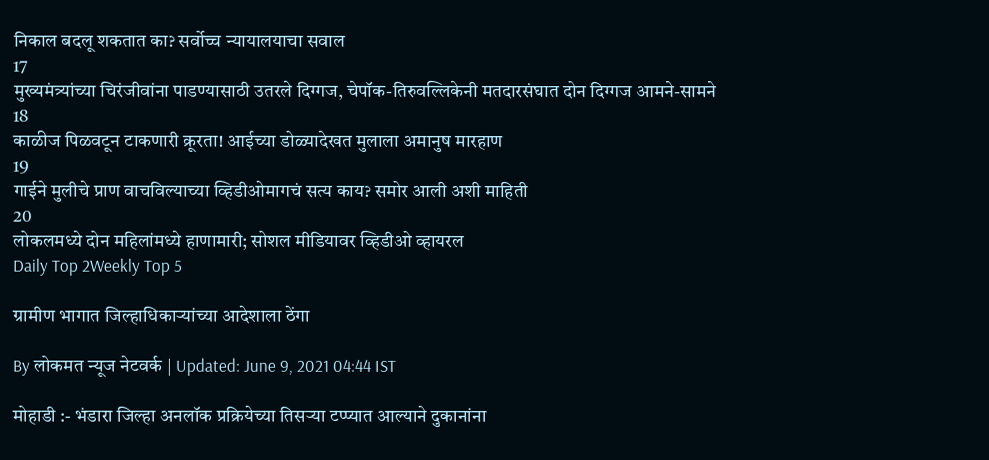निकाल बदलू शकतात का? सर्वोच्च न्यायालयाचा सवाल
17
मुख्यमंत्र्यांच्या चिरंजीवांना पाडण्यासाठी उतरले दिग्गज, चेपॉक-तिरुवल्लिकेनी मतदारसंघात दोन दिग्गज आमने-सामने
18
काळीज पिळवटून टाकणारी क्रूरता! आईच्या डोळ्यादेखत मुलाला अमानुष मारहाण
19
गाईने मुलीचे प्राण वाचविल्याच्या व्हिडीओमागचं सत्य काय? समोर आली अशी माहिती
20
लोकलमध्ये दोन महिलांमध्ये हाणामारी; सोशल मीडियावर व्हिडीओ व्हायरल
Daily Top 2Weekly Top 5

ग्रामीण भागात जिल्हाधिकाऱ्यांच्या आदेशाला ठेंगा

By लोकमत न्यूज नेटवर्क | Updated: June 9, 2021 04:44 IST

मोहाडी :- भंडारा जिल्हा अनलॉक प्रक्रियेच्या तिसऱ्या टप्प्यात आल्याने दुकानांना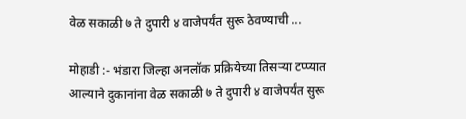वेळ सकाळी ७ ते दुपारी ४ वाजेपर्यंत सुरू ठेवण्याची ...

मोहाडी :- भंडारा जिल्हा अनलॉक प्रक्रियेच्या तिसऱ्या टप्प्यात आल्याने दुकानांना वेळ सकाळी ७ ते दुपारी ४ वाजेपर्यंत सुरू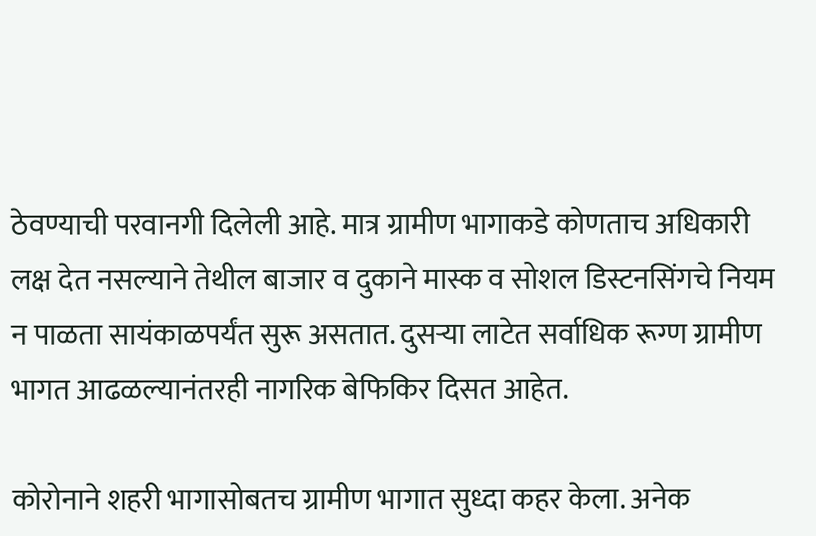ठेवण्याची परवानगी दिलेली आहे. मात्र ग्रामीण भागाकडे कोणताच अधिकारी लक्ष देत नसल्याने तेथील बाजार व दुकाने मास्क व सोशल डिस्टनसिंगचे नियम न पाळता सायंकाळपर्यंत सुरू असतात. दुसऱ्या लाटेत सर्वाधिक रूग्ण ग्रामीण भागत आढळल्यानंतरही नागरिक बेफिकिर दिसत आहेत.

कोरोनाने शहरी भागासोबतच ग्रामीण भागात सुध्दा कहर केला. अनेक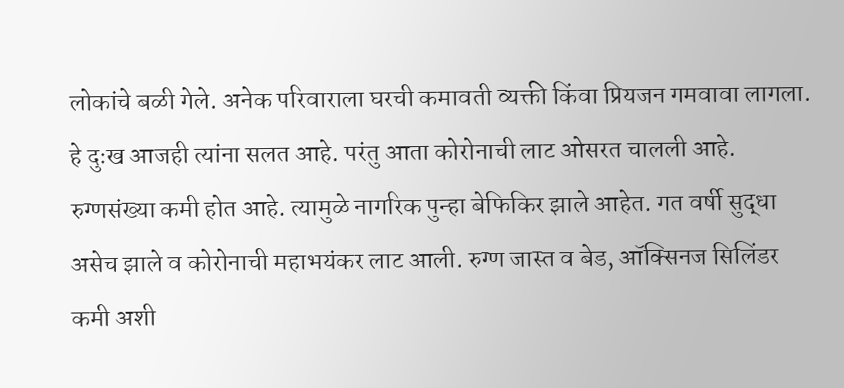लोकांचे बळी गेले. अनेक परिवाराला घरची कमावती व्यक्ती किंवा प्रियजन गमवावा लागला. हे दुःख आजही त्यांना सलत आहे. परंतु आता कोरोनाची लाट ओसरत चालली आहे. रुग्णसंख्या कमी होत आहे. त्यामुळे नागरिक पुन्हा बेफिकिर झाले आहेत. गत वर्षी सुद्धा असेच झाले व कोरोनाची महाभयंकर लाट आली. रुग्ण जास्त व बेड, ऑक्सिनज सिलिंडर कमी अशी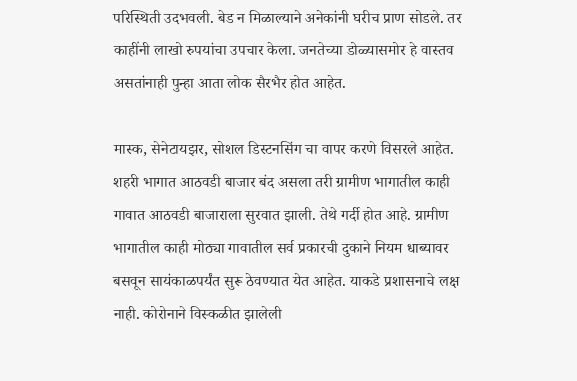परिस्थिती उदभवली. बेड न मिळाल्याने अनेकांनी घरीच प्राण सोडले. तर काहींनी लाखो रुपयांचा उपचार केला. जनतेच्या डोळ्यासमोर हे वास्तव असतांनाही पुन्हा आता लोक सैरभैर होत आहेत.

मास्क, सेनेटायझर, सोशल डिस्टनसिंग चा वापर करणे विसरले आहेत. शहरी भागात आठवडी बाजार बंद असला तरी ग्रामीण भागातील काही गावात आठवडी बाजाराला सुरवात झाली. तेथे गर्दी होत आहे. ग्रामीण भागातील काही मोठ्या गावातील सर्व प्रकारची दुकाने नियम धाब्यावर बसवून सायंकाळपर्यंत सुरू ठेवण्यात येत आहेत. याकडे प्रशासनाचे लक्ष नाही. कोरोनाने विस्कळीत झालेली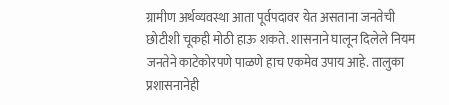ग्रामीण अर्थव्यवस्था आता पूर्वपदावर येत असताना जनतेची छोटीशी चूकही मोठी हाऊ शकते. शासनाने घालून दिलेले नियम जनतेने काटेकोरपणे पाळणे हाच एकमेव उपाय आहे. तालुका प्रशासनानेही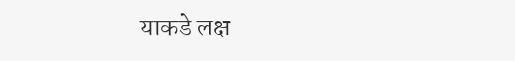याकडे लक्ष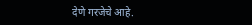देणे गरजेचे आहे.